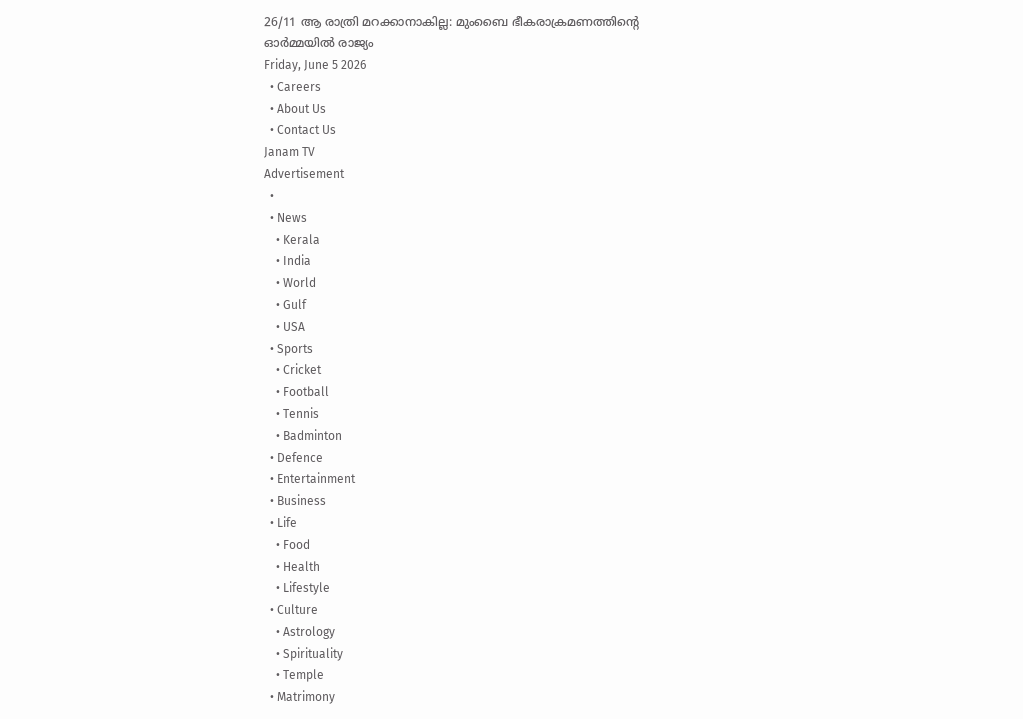26/11 ആ രാത്രി മറക്കാനാകില്ല: മുംബൈ ഭീകരാക്രമണത്തിൻ്റെ ഓർമ്മയിൽ രാജ്യം
Friday, June 5 2026
  • Careers
  • About Us
  • Contact Us
Janam TV
Advertisement
  •
  • News
    • Kerala
    • India
    • World
    • Gulf
    • USA
  • Sports
    • Cricket
    • Football
    • Tennis
    • Badminton
  • Defence
  • Entertainment
  • Business
  • Life
    • Food
    • Health
    • Lifestyle
  • Culture
    • Astrology
    • Spirituality
    • Temple
  • Matrimony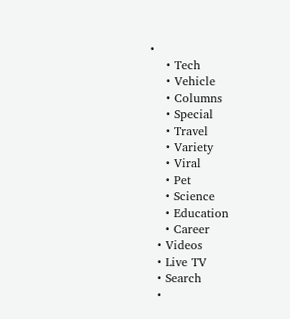•
    • Tech
    • Vehicle
    • Columns
    • Special
    • Travel
    • Variety
    • Viral
    • Pet
    • Science
    • Education
    • Career
  • Videos
  • Live TV
  • Search
  •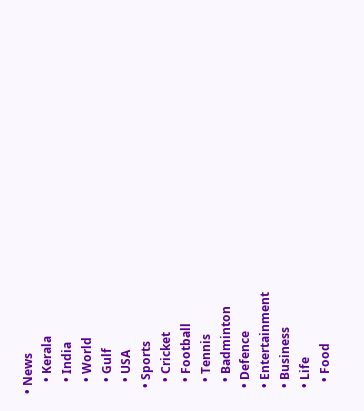• News
    • Kerala
    • India
    • World
    • Gulf
    • USA
  • Sports
    • Cricket
    • Football
    • Tennis
    • Badminton
  • Defence
  • Entertainment
  • Business
  • Life
    • Food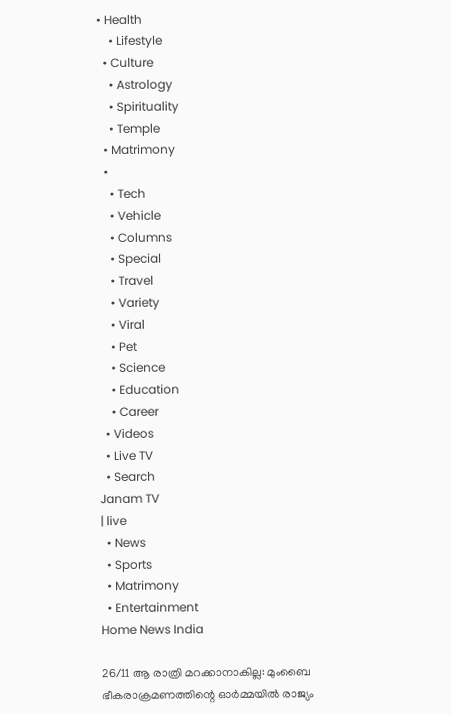• Health
    • Lifestyle
  • Culture
    • Astrology
    • Spirituality
    • Temple
  • Matrimony
  •
    • Tech
    • Vehicle
    • Columns
    • Special
    • Travel
    • Variety
    • Viral
    • Pet
    • Science
    • Education
    • Career
  • Videos
  • Live TV
  • Search
Janam TV
| live
  • News
  • Sports
  • Matrimony
  • Entertainment
Home News India

26/11 ആ രാത്രി മറക്കാനാകില്ല: മുംബൈ ഭീകരാക്രമണത്തിന്റെ ഓർമ്മയിൽ രാജ്യം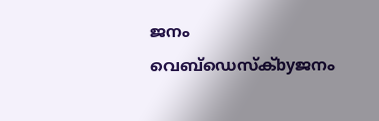ജനം വെബ്‌ഡെസ്ക്byജനം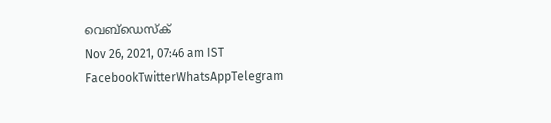വെബ്‌ഡെസ്ക്
Nov 26, 2021, 07:46 am IST
FacebookTwitterWhatsAppTelegram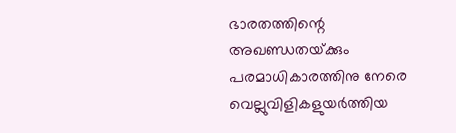ഭാരതത്തിന്റെ അഖണ്ഡതയ്‌ക്കും പരമാധികാരത്തിനു നേരെ വെല്ലുവിളികളുയര്‍ത്തിയ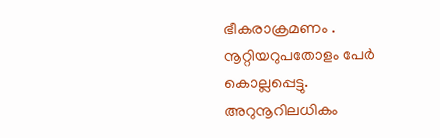ഭീകരാക്രമണം . നൂറ്റിയറുപതോളം പേർ കൊല്ലപ്പെട്ടു. അറുനൂറിലധികം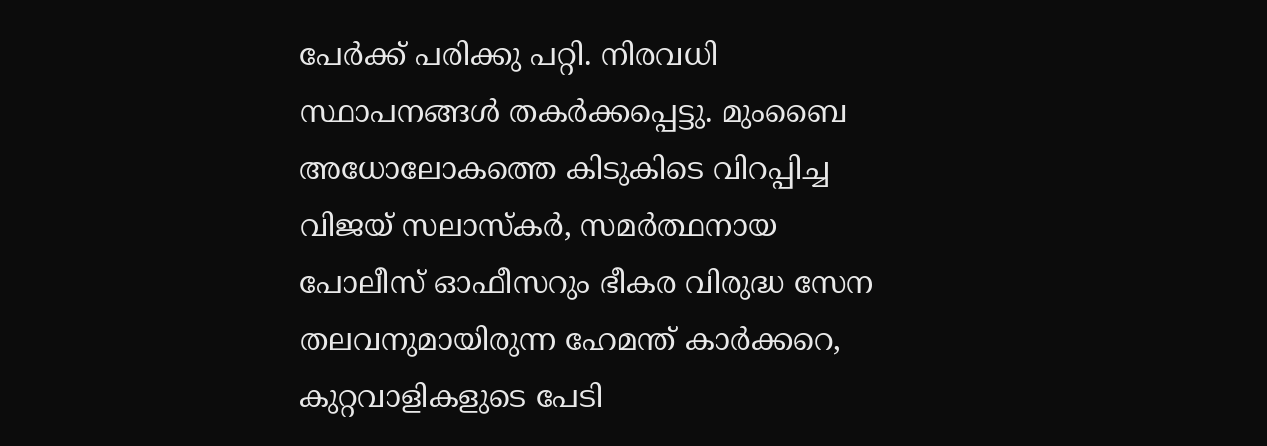പേർക്ക് പരിക്കു പറ്റി. നിരവധി സ്ഥാപനങ്ങൾ തകർക്കപ്പെട്ടു. മുംബൈ അധോലോകത്തെ കിടുകിടെ വിറപ്പിച്ച വിജയ് സലാസ്കർ, സമർത്ഥനായ പോലീസ് ഓഫീസറും ഭീകര വിരുദ്ധ സേന തലവനുമായിരുന്ന ഹേമന്ത് കാർക്കറെ, കുറ്റവാളികളുടെ പേടി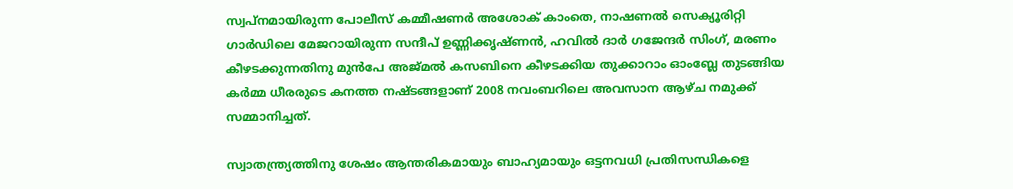സ്വപ്നമായിരുന്ന പോലീസ് കമ്മീഷണർ അശോക് കാംതെ, നാഷണൽ സെക്യൂരിറ്റി ഗാർഡിലെ മേജറായിരുന്ന സന്ദീപ് ഉണ്ണിക്കൃഷ്ണൻ, ഹവിൽ ദാർ ഗജേന്ദർ സിംഗ്, മരണം കീഴടക്കുന്നതിനു മുൻപേ അജ്മൽ കസബിനെ കീഴടക്കിയ തുക്കാറാം ഓംബ്ലേ തുടങ്ങിയ കർമ്മ ധീരരുടെ കനത്ത നഷ്ടങ്ങളാണ് 2008 നവംബറിലെ അവസാന ആഴ്ച നമുക്ക് സമ്മാനിച്ചത്.

സ്വാതന്ത്ര്യത്തിനു ശേഷം ആന്തരികമായും ബാഹ്യമായും ഒട്ടനവധി പ്രതിസന്ധികളെ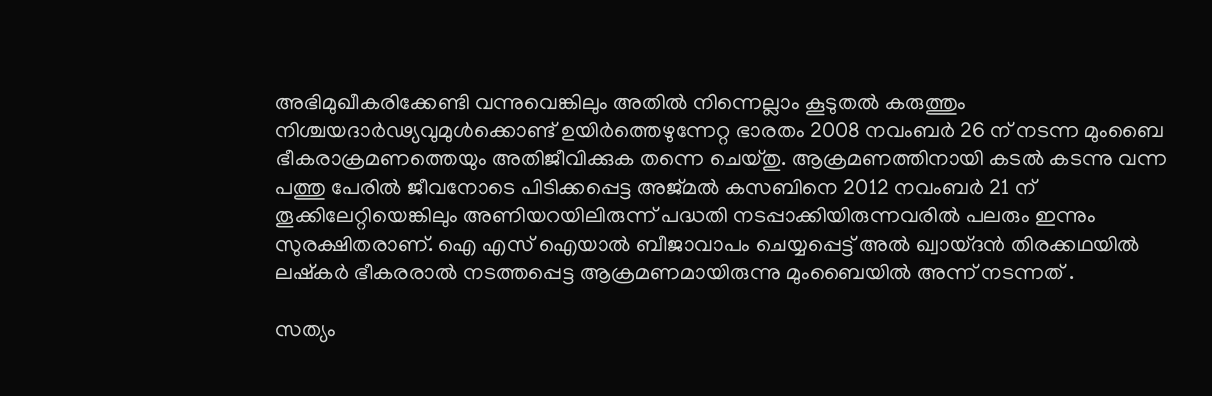അഭിമുഖീകരിക്കേണ്ടി വന്നുവെങ്കിലും അതില്‍ നിന്നെല്ലാം കൂടുതല്‍ കരുത്തും നിശ്ചയദാര്‍ഢ്യവുമുള്‍ക്കൊണ്ട് ഉയിർത്തെഴുന്നേറ്റ ഭാരതം 2008 നവംബർ 26 ന് നടന്ന മുംബൈ ഭീകരാക്രമണത്തെയും അതിജീവിക്കുക തന്നെ ചെയ്തു. ആക്രമണത്തിനായി കടൽ കടന്നു വന്ന പത്തു പേരിൽ ജീവനോടെ പിടിക്കപ്പെട്ട അജ്മൽ കസബിനെ 2012 നവംബർ 21 ന് തൂക്കിലേറ്റിയെങ്കിലും അണിയറയിലിരുന്ന് പദ്ധതി നടപ്പാക്കിയിരുന്നവരിൽ പലരും ഇന്നും സുരക്ഷിതരാണ്. ഐ എസ് ഐയാൽ ബീജാവാപം ചെയ്യപ്പെട്ട് അൽ ഖ്വായ്ദൻ തിരക്കഥയിൽ ലഷ്കർ ഭീകരരാൽ നടത്തപ്പെട്ട ആക്രമണമായിരുന്നു മുംബൈയിൽ അന്ന് നടന്നത് .

സത്യം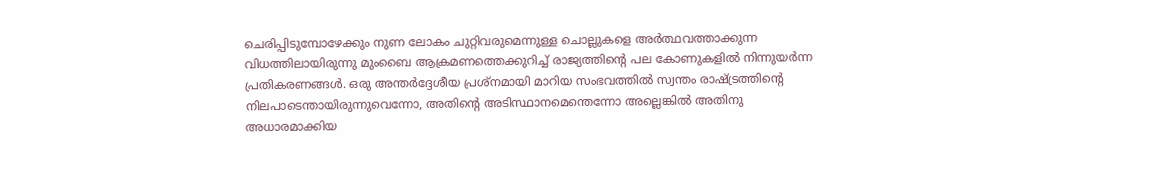ചെരിപ്പിടുമ്പോഴേക്കും നുണ ലോകം ചുറ്റിവരുമെന്നുള്ള ചൊല്ലുകളെ അര്‍ത്ഥവത്താക്കുന്ന വിധത്തിലായിരുന്നു മുംബൈ ആക്രമണത്തെക്കുറിച്ച് രാജ്യത്തിന്റെ പല കോണുകളില്‍ നിന്നുയര്‍ന്ന പ്രതികരണങ്ങള്‍. ഒരു അന്തര്‍ദ്ദേശീയ പ്രശ്നമായി മാറിയ സംഭവത്തില്‍ സ്വന്തം രാഷ്‌ട്രത്തിന്റെ നിലപാടെന്തായിരുന്നുവെന്നോ, അതിന്റെ അടിസ്ഥാനമെന്തെന്നോ അല്ലെങ്കില്‍ അതിനു അധാരമാക്കിയ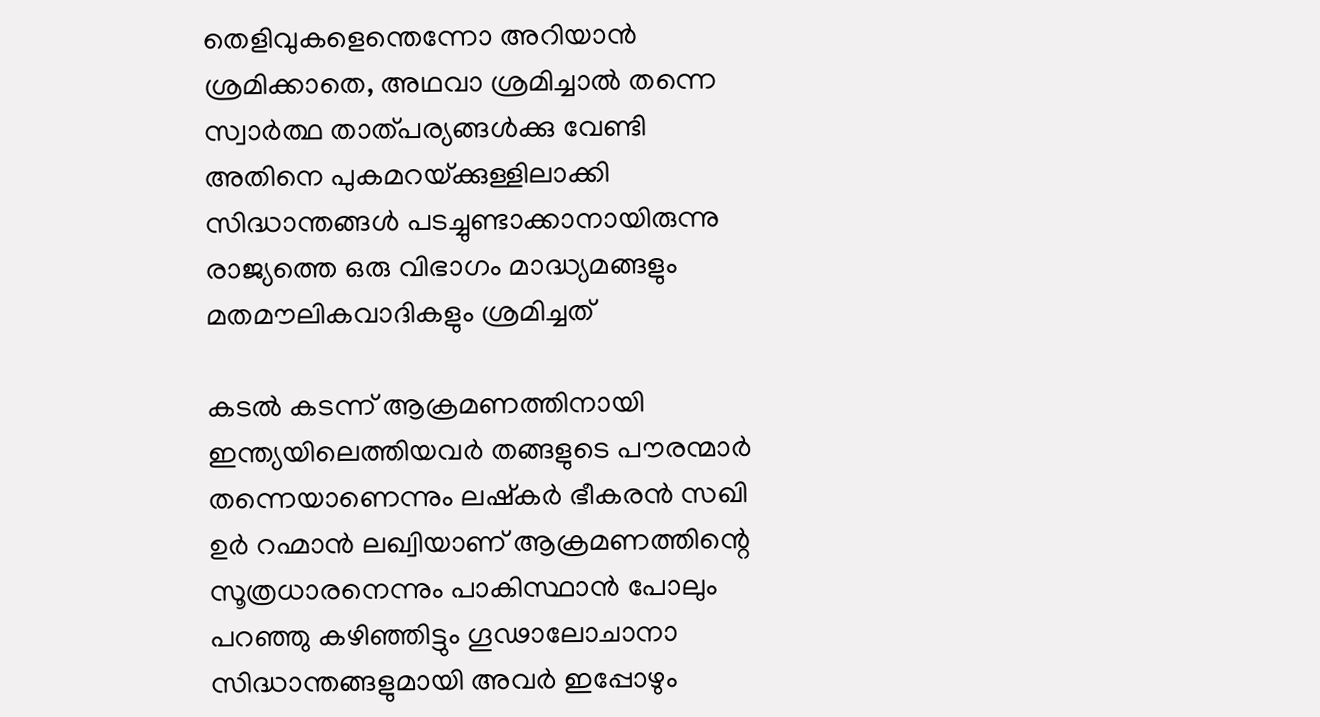തെളിവുകളെന്തെന്നോ അറിയാന്‍ ശ്രമിക്കാതെ, അഥവാ ശ്രമിച്ചാല്‍ തന്നെ സ്വാര്‍ത്ഥ താത്പര്യങ്ങള്‍ക്കു വേണ്ടി അതിനെ പുകമറയ്‌ക്കുള്ളിലാക്കി സിദ്ധാന്തങ്ങൾ പടച്ചുണ്ടാക്കാനായിരുന്നു രാജ്യത്തെ ഒരു വിഭാഗം മാദ്ധ്യമങ്ങളും മതമൗലികവാദികളും ശ്രമിച്ചത്

കടൽ കടന്ന് ആക്രമണത്തിനായി ഇന്ത്യയിലെത്തിയവർ തങ്ങളുടെ പൗരന്മാർ തന്നെയാണെന്നും ലഷ്കർ ഭീകരൻ സഖി ഉർ റഹ്മാൻ ലഖ്വിയാണ് ആക്രമണത്തിന്റെ സൂത്രധാരനെന്നും പാകിസ്ഥാൻ പോലും പറഞ്ഞു കഴിഞ്ഞിട്ടും ഗൂഢാലോചാനാ സിദ്ധാന്തങ്ങളുമായി അവർ ഇപ്പോഴും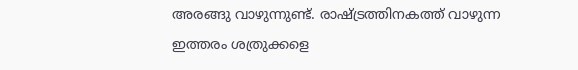അരങ്ങു വാഴുന്നുണ്ട്. രാഷ്‌ട്രത്തിനകത്ത് വാഴുന്ന ഇത്തരം ശത്രുക്കളെ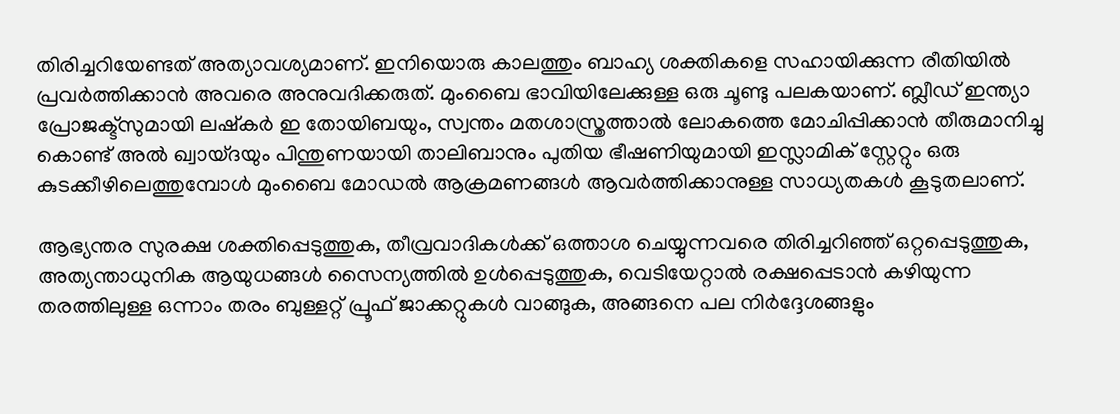തിരിച്ചറിയേണ്ടത് അത്യാവശ്യമാണ്. ഇനിയൊരു കാലത്തും ബാഹ്യ ശക്തികളെ സഹായിക്കുന്ന രീതിയിൽ പ്രവർത്തിക്കാൻ അവരെ അനുവദിക്കരുത്. മുംബൈ ഭാവിയിലേക്കുള്ള ഒരു ചൂണ്ടു പലകയാണ്. ബ്ലീഡ് ഇന്ത്യാ പ്രോജക്ട്സുമായി ലഷ്കർ ഇ തോയിബയും, സ്വന്തം മതശാസ്ത്രത്താൽ ലോകത്തെ മോചിപ്പിക്കാൻ തീരുമാനിച്ചു കൊണ്ട് അൽ ഖ്വായ്ദയും പിന്തുണയായി താലിബാനും പുതിയ ഭീഷണിയുമായി ഇസ്ലാമിക് സ്റ്റേറ്റും ഒരു കുടക്കീഴിലെത്തുമ്പോൾ മുംബൈ മോഡൽ ആക്രമണങ്ങൾ ആവർത്തിക്കാനുള്ള സാധ്യതകൾ കൂടുതലാണ്.

ആഭ്യന്തര സുരക്ഷ ശക്തിപ്പെടുത്തുക, തീവ്രവാദികൾക്ക് ഒത്താശ ചെയ്യുന്നവരെ തിരിച്ചറിഞ്ഞ് ഒറ്റപ്പെടുത്തുക, അത്യന്താധുനിക ആയുധങ്ങൾ സൈന്യത്തിൽ ഉൾപ്പെടുത്തുക, വെടിയേറ്റാൽ രക്ഷപ്പെടാൻ കഴിയുന്ന തരത്തിലുള്ള ഒന്നാം തരം ബുള്ളറ്റ് പ്രൂഫ് ജാക്കറ്റുകൾ വാങ്ങുക, അങ്ങനെ പല നിർദ്ദേശങ്ങളും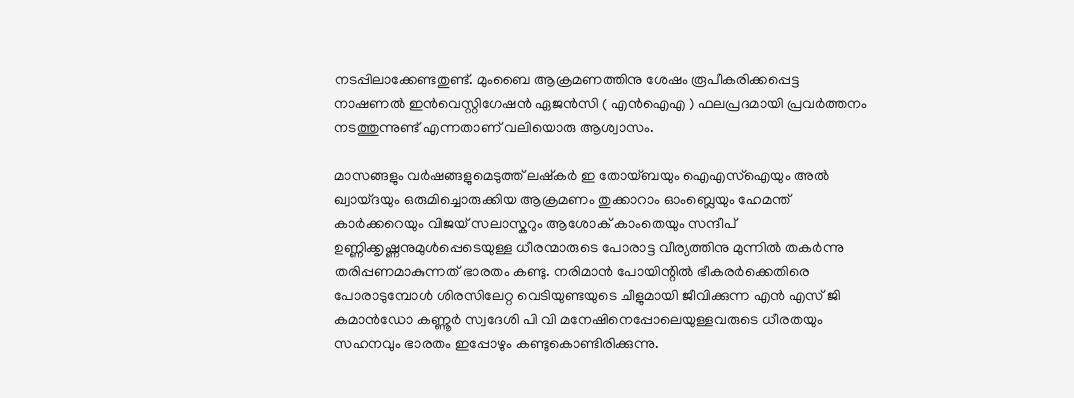നടപ്പിലാക്കേണ്ടതുണ്ട്. മുംബൈ ആക്രമണത്തിനു ശേഷം രൂപീകരിക്കപ്പെട്ട നാഷണൽ ഇൻവെസ്റ്റിഗേഷൻ ഏജൻസി ( എൻഐഎ ) ഫലപ്രദമായി പ്രവർത്തനം നടത്തുന്നുണ്ട് എന്നതാണ് വലിയൊരു ആശ്വാസം.

മാസങ്ങളും വർഷങ്ങളുമെടുത്ത് ലഷ്കർ ഇ തോയ്ബയും ഐഎസ്ഐയും അൽ ഖ്വായ്ദയും ഒരുമിച്ചൊരുക്കിയ ആക്രമണം തുക്കാറാം ഓംബ്ലെയും ഹേമന്ത് കാർക്കറെയും വിജയ് സലാസ്കറും ആശോക് കാംതെയും സന്ദീപ് ഉണ്ണിക്കൃഷ്ണനുമുൾപ്പെടെയുള്ള ധീരന്മാരുടെ പോരാട്ട വീര്യത്തിനു മുന്നിൽ തകർന്നു തരിപ്പണമാകുന്നത് ഭാരതം കണ്ടു. നരിമാൻ പോയിന്റിൽ ഭീകരർക്കെതിരെ പോരാടുമ്പോൾ ശിരസിലേറ്റ വെടിയുണ്ടയുടെ ചീളുമായി ജീവിക്കുന്ന എൻ എസ് ജി കമാൻഡോ കണ്ണൂർ സ്വദേശി പി വി മനേഷിനെപ്പോലെയുള്ളവരുടെ ധീരതയും സഹനവും ഭാരതം ഇപ്പോഴും കണ്ടുകൊണ്ടിരിക്കുന്നു.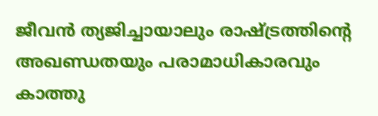ജീവൻ ത്യജിച്ചായാലും രാഷ്‌ട്രത്തിന്റെ അഖണ്ഡതയും പരാമാധികാരവും കാത്തു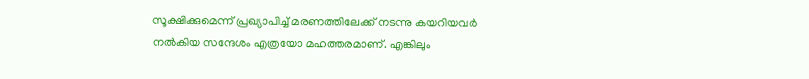സൂക്ഷിക്കുമെന്ന് പ്രഖ്യാപിച്ച് മരണത്തിലേക്ക് നടന്നു കയറിയവർ നൽകിയ സന്ദേശം എത്രയോ മഹത്തരമാണ്. എങ്കിലും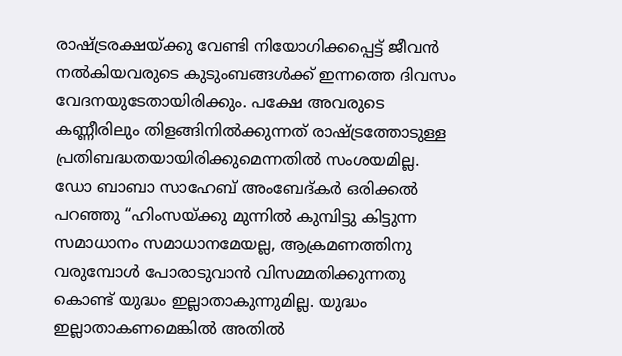രാഷ്‌ട്രരക്ഷയ്‌ക്കു വേണ്ടി നിയോഗിക്കപ്പെട്ട് ജീവന്‍ നല്‍കിയവരുടെ കുടുംബങ്ങള്‍ക്ക് ഇന്നത്തെ ദിവസം വേദനയുടേതായിരിക്കും. പക്ഷേ അവരുടെ കണ്ണീരിലും തിളങ്ങിനില്‍ക്കുന്നത് രാഷ്‌ട്രത്തോടുള്ള പ്രതിബദ്ധതയായിരിക്കുമെന്നതിൽ സംശയമില്ല. ഡോ ബാബാ സാഹേബ് അംബേദ്കർ ഒരിക്കൽ പറഞ്ഞു “ഹിംസയ്‌ക്കു മുന്നിൽ കുമ്പിട്ടു കിട്ടുന്ന സമാധാനം സമാധാനമേയല്ല, ആക്രമണത്തിനു വരുമ്പോൾ പോരാടുവാൻ വിസമ്മതിക്കുന്നതു കൊണ്ട് യുദ്ധം ഇല്ലാതാകുന്നുമില്ല. യുദ്ധം ഇല്ലാതാകണമെങ്കിൽ അതിൽ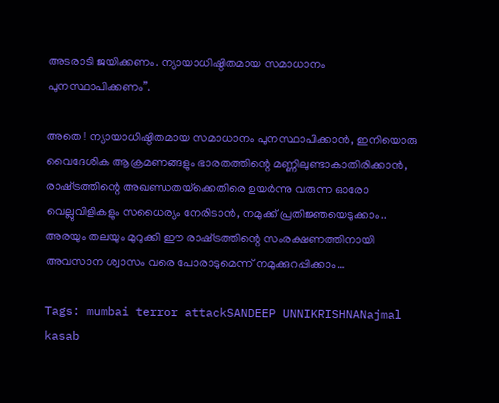അടരാടി ജയിക്കണം. ന്യായാധിഷ്ഠിതമായ സമാധാനം പുനസ്ഥാപിക്കണം”.

അതെ ! ന്യായാധിഷ്ഠിതമായ സമാധാനം പുനസ്ഥാപിക്കാൻ, ഇനിയൊരു വൈദേശിക ആക്രമണങ്ങളും ഭാരതത്തിന്റെ മണ്ണിലുണ്ടാകാതിരിക്കാൻ, രാഷ്‌ട്രത്തിന്റെ അഖണ്ഡതയ്‌ക്കെതിരെ ഉയർന്നു വരുന്ന ഓരോ വെല്ലുവിളികളും സധൈര്യം നേരിടാൻ, നമുക്ക് പ്രതിജ്ഞയെടുക്കാം.. അരയും തലയും മുറുക്കി ഈ രാഷ്‌ട്രത്തിന്റെ സംരക്ഷണത്തിനായി അവസാന ശ്വാസം വരെ പോരാടുമെന്ന് നമുക്കുറപ്പിക്കാം…

Tags: mumbai terror attackSANDEEP UNNIKRISHNANajmal kasab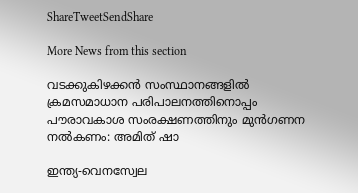ShareTweetSendShare

More News from this section

വടക്കുകിഴക്കന്‍ സംസ്ഥാനങ്ങളില്‍ ക്രമസമാധാന പരിപാലനത്തിനൊപ്പം പൗരാവകാശ സംരക്ഷണത്തിനും മുന്‍ഗണന നല്‍കണം: അമിത് ഷാ

ഇന്ത്യ-വെനസ്വേല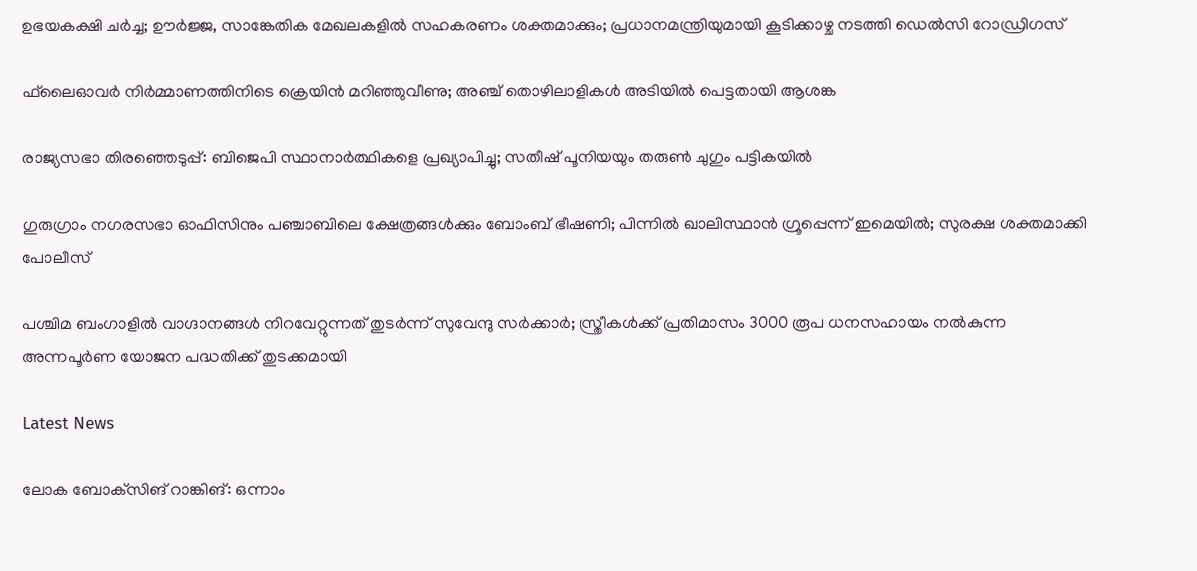ഉഭയകക്ഷി ചര്‍ച്ച; ഊര്‍ജ്ജ, സാങ്കേതിക മേഖലകളില്‍ സഹകരണം ശക്തമാക്കും; പ്രധാനമന്ത്രിയുമായി കൂടിക്കാഴ്ച നടത്തി ഡെല്‍സി റോഡ്രിഗസ്

ഫ്‌ലൈഓവര്‍ നിര്‍മ്മാണത്തിനിടെ ക്രെയിന്‍ മറിഞ്ഞുവീണു; അഞ്ച് തൊഴിലാളികള്‍ അടിയില്‍ പെട്ടതായി ആശങ്ക

രാജ്യസഭാ തിരഞ്ഞെടുപ്പ്: ബിജെപി സ്ഥാനാര്‍ത്ഥികളെ പ്രഖ്യാപിച്ചു; സതീഷ് പൂനിയയും തരുണ്‍ ചുഗും പട്ടികയില്‍

ഗുരുഗ്രാം നഗരസഭാ ഓഫിസിനും പഞ്ചാബിലെ ക്ഷേത്രങ്ങള്‍ക്കും ബോംബ് ഭീഷണി; പിന്നില്‍ ഖാലിസ്ഥാന്‍ ഗ്രൂപ്പെന്ന് ഇമെയില്‍; സുരക്ഷ ശക്തമാക്കി പോലീസ്

പശ്ചിമ ബംഗാളില്‍ വാഗ്ദാനങ്ങള്‍ നിറവേറ്റുന്നത് തുടര്‍ന്ന് സുവേന്ദു സര്‍ക്കാര്‍; സ്ത്രീകള്‍ക്ക് പ്രതിമാസം 3000 രൂപ ധനസഹായം നല്‍കുന്ന അന്നപൂര്‍ണ യോജന പദ്ധതിക്ക് തുടക്കമായി

Latest News

ലോക ബോക്‌സിങ് റാങ്കിങ്: ഒന്നാം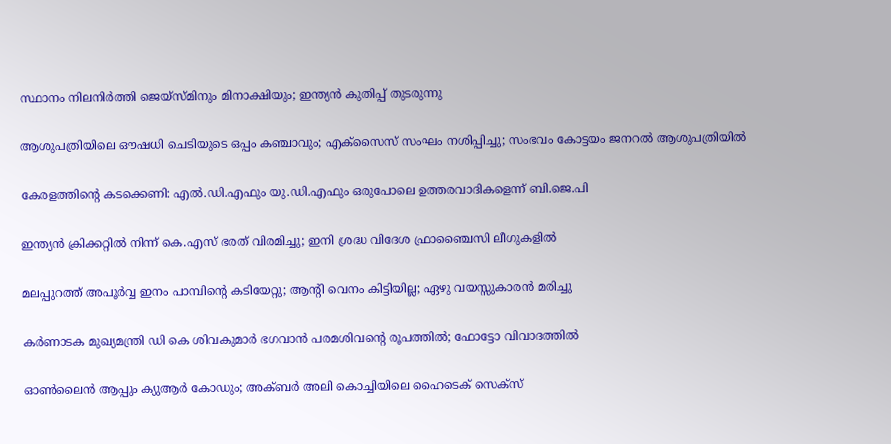സ്ഥാനം നിലനിര്‍ത്തി ജെയ്‌സ്മിനും മിനാക്ഷിയും; ഇന്ത്യന്‍ കുതിപ്പ് തുടരുന്നു

ആശുപത്രിയിലെ ഔഷധി ചെടിയുടെ ഒപ്പം കഞ്ചാവും; എക്‌സൈസ് സംഘം നശിപ്പിച്ചു; സംഭവം കോട്ടയം ജനറല്‍ ആശുപത്രിയില്‍

കേരളത്തിന്റെ കടക്കെണി: എല്‍.ഡി.എഫും യു.ഡി.എഫും ഒരുപോലെ ഉത്തരവാദികളെന്ന് ബി.ജെ.പി

ഇന്ത്യന്‍ ക്രിക്കറ്റില്‍ നിന്ന് കെ.എസ് ഭരത് വിരമിച്ചു; ഇനി ശ്രദ്ധ വിദേശ ഫ്രാഞ്ചൈസി ലീഗുകളില്‍

മലപ്പുറത്ത് അപൂര്‍വ്വ ഇനം പാമ്പിന്റെ കടിയേറ്റു; ആന്റി വെനം കിട്ടിയില്ല; ഏഴു വയസ്സുകാരന്‍ മരിച്ചു

കർണാടക മുഖ്യമന്ത്രി ഡി കെ ശിവകുമാർ ഭഗവാൻ പരമശിവന്റെ രൂപത്തിൽ; ഫോട്ടോ വിവാദത്തിൽ

ഓണ്‍ലൈന്‍ ആപ്പും ക്യുആര്‍ കോഡും; അക്ബര്‍ അലി കൊച്ചിയിലെ ഹൈടെക് സെക്‌സ്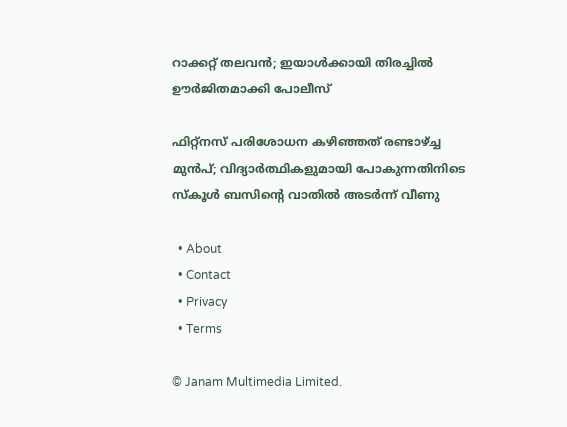റാക്കറ്റ് തലവന്‍; ഇയാള്‍ക്കായി തിരച്ചില്‍ ഊര്‍ജിതമാക്കി പോലീസ്

ഫിറ്റ്നസ് പരിശോധന കഴിഞ്ഞത് രണ്ടാഴ്‌ച്ച മുൻപ്; വിദ്യാർത്ഥികളുമായി പോകുന്നതിനിടെ സ്കൂള്‍ ബസിന്റെ വാതിൽ അടര്‍ന്ന് വീണു

  • About
  • Contact
  • Privacy
  • Terms

© Janam Multimedia Limited.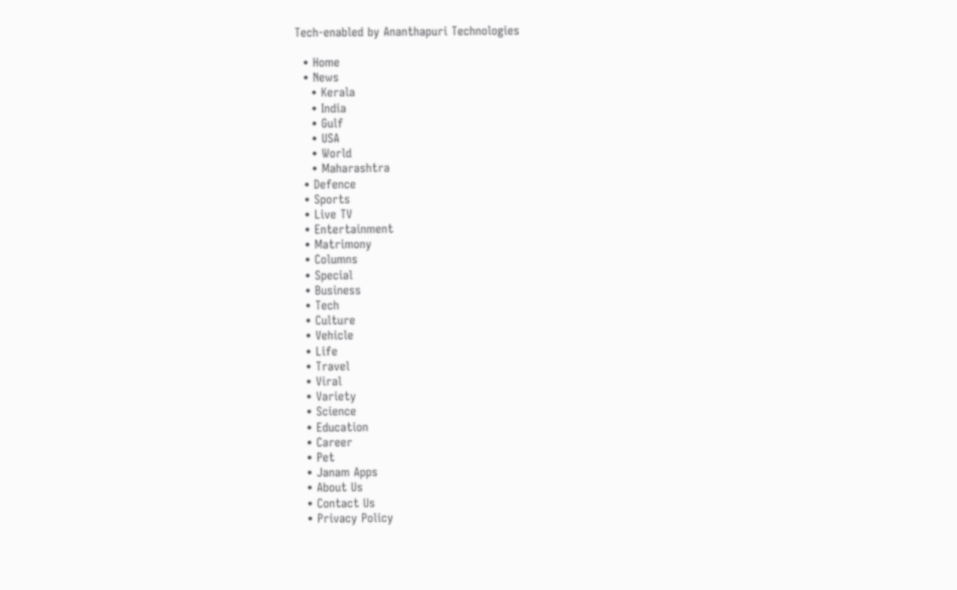Tech-enabled by Ananthapuri Technologies

  • Home
  • News
    • Kerala
    • India
    • Gulf
    • USA
    • World
    • Maharashtra
  • Defence
  • Sports
  • Live TV
  • Entertainment
  • Matrimony
  • Columns
  • Special
  • Business
  • Tech
  • Culture
  • Vehicle
  • Life
  • Travel
  • Viral
  • Variety
  • Science
  • Education
  • Career
  • Pet
  • Janam Apps
  • About Us
  • Contact Us
  • Privacy Policy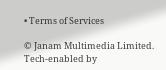• Terms of Services

© Janam Multimedia Limited.
Tech-enabled by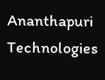Ananthapuri Technologies